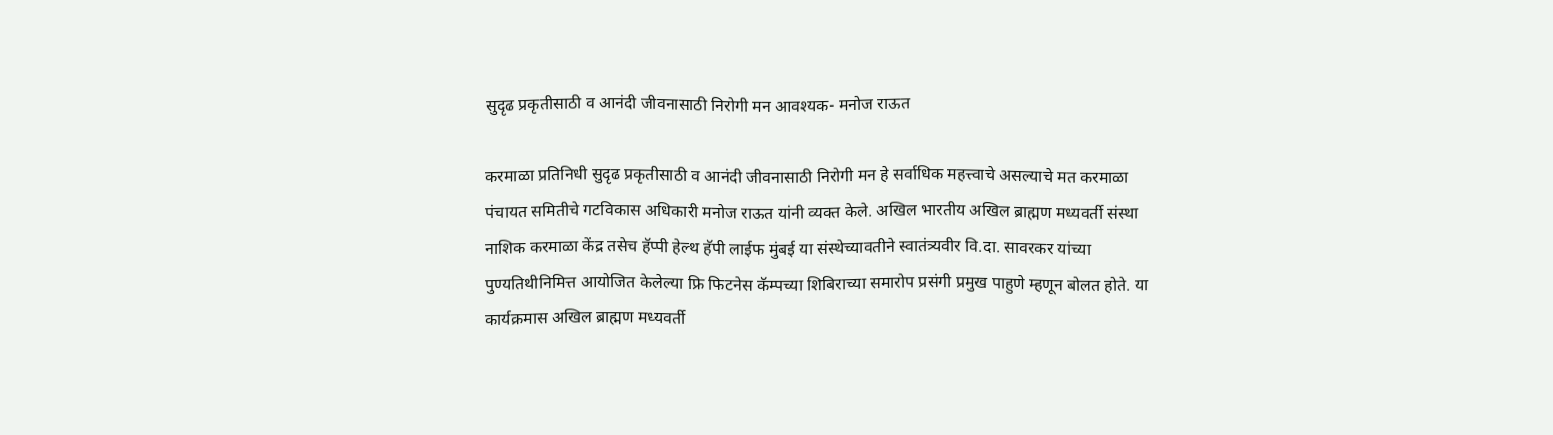सुदृढ प्रकृतीसाठी व आनंदी जीवनासाठी निरोगी मन आवश्यक- मनोज राऊत

करमाळा प्रतिनिधी सुदृढ प्रकृतीसाठी व आनंदी जीवनासाठी निरोगी मन हे सर्वाधिक महत्त्वाचे असल्याचे मत करमाळा पंचायत समितीचे गटविकास अधिकारी मनोज राऊत यांनी व्यक्त केले. अखिल भारतीय अखिल ब्राह्मण मध्यवर्ती संस्था नाशिक करमाळा केंद्र तसेच हॅप्पी हेल्थ हॅपी लाईफ मुंबई या संस्थेच्यावतीने स्वातंत्र्यवीर वि.दा. सावरकर यांच्या पुण्यतिथीनिमित्त आयोजित केलेल्या फ्रि फिटनेस कॅम्पच्या शिबिराच्या समारोप प्रसंगी प्रमुख पाहुणे म्हणून बोलत होते. या कार्यक्रमास अखिल ब्राह्मण मध्यवर्ती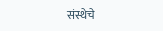संस्थेचे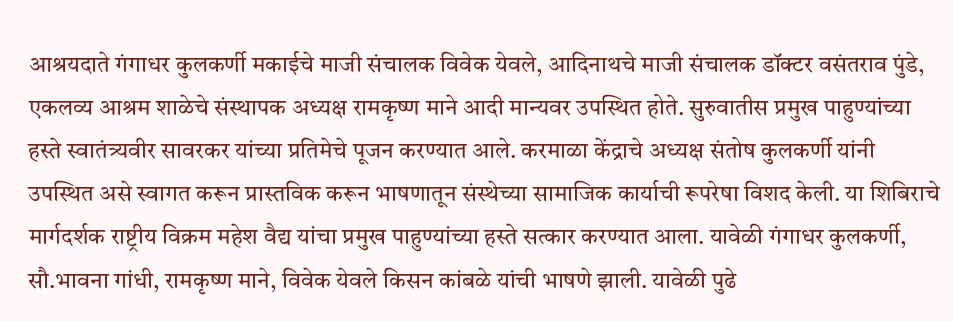आश्रयदाते गंगाधर कुलकर्णी मकाईचे माजी संचालक विवेक येवले, आदिनाथचे माजी संचालक डॉक्टर वसंतराव पुंडे, एकलव्य आश्रम शाळेचे संस्थापक अध्यक्ष रामकृष्ण माने आदी मान्यवर उपस्थित होते. सुरुवातीस प्रमुख पाहुण्यांच्या हस्ते स्वातंत्र्यवीर सावरकर यांच्या प्रतिमेचे पूजन करण्यात आले. करमाळा केंद्राचे अध्यक्ष संतोष कुलकर्णी यांनी उपस्थित असे स्वागत करून प्रास्तविक करून भाषणातून संस्थेच्या सामाजिक कार्याची रूपरेषा विशद केली. या शिबिराचे मार्गदर्शक राष्ट्रीय विक्रम महेश वैद्य यांचा प्रमुख पाहुण्यांच्या हस्ते सत्कार करण्यात आला. यावेळी गंगाधर कुलकर्णी, सौ.भावना गांधी, रामकृष्ण माने, विवेक येवले किसन कांबळे यांची भाषणे झाली. यावेळी पुढे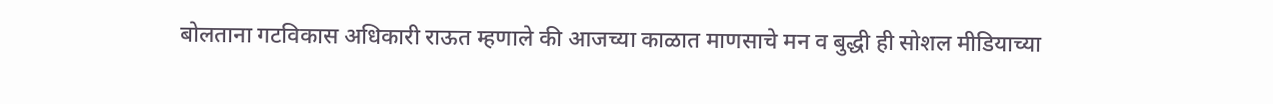बोलताना गटविकास अधिकारी राऊत म्हणाले की आजच्या काळात माणसाचे मन व बुद्धी ही सोशल मीडियाच्या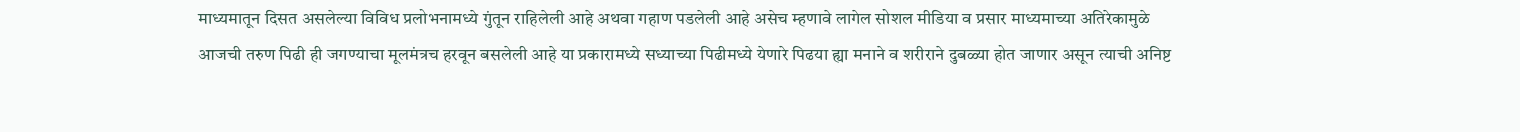माध्यमातून दिसत असलेल्या विविध प्रलोभनामध्ये गुंतून राहिलेली आहे अथवा गहाण पडलेली आहे असेच म्हणावे लागेल सोशल मीडिया व प्रसार माध्यमाच्या अतिरेकामुळे आजची तरुण पिढी ही जगण्याचा मूलमंत्रच हरवून बसलेली आहे या प्रकारामध्ये सध्याच्या पिढीमध्ये येणारे पिढया ह्या मनाने व शरीराने दुबळ्या होत जाणार असून त्याची अनिष्ट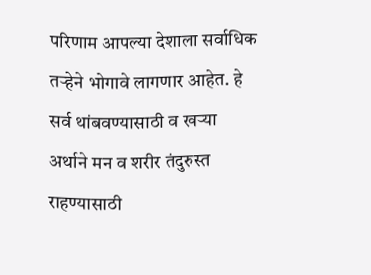परिणाम आपल्या देशाला सर्वाधिक तऱ्हेने भोगावे लागणार आहेत. हे सर्व थांबवण्यासाठी व खऱ्या अर्थाने मन व शरीर तंदुरुस्त राहण्यासाठी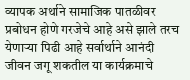व्यापक अर्थाने सामाजिक पातळीवर प्रबोधन होणे गरजेचे आहे असे झाले तरच येणाऱ्या पिढी आहे सर्वार्थाने आनंदी जीवन जगू शकतील या कार्यक्रमाचे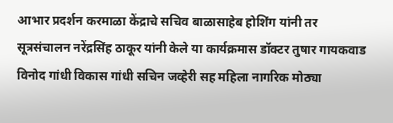आभार प्रदर्शन करमाळा केंद्राचे सचिव बाळासाहेब होशिंग यांनी तर सूत्रसंचालन नरेंद्रसिंह ठाकूर यांनी केले या कार्यक्रमास डॉक्टर तुषार गायकवाड विनोद गांधी विकास गांधी सचिन जव्हेरी सह महिला नागरिक मोठ्या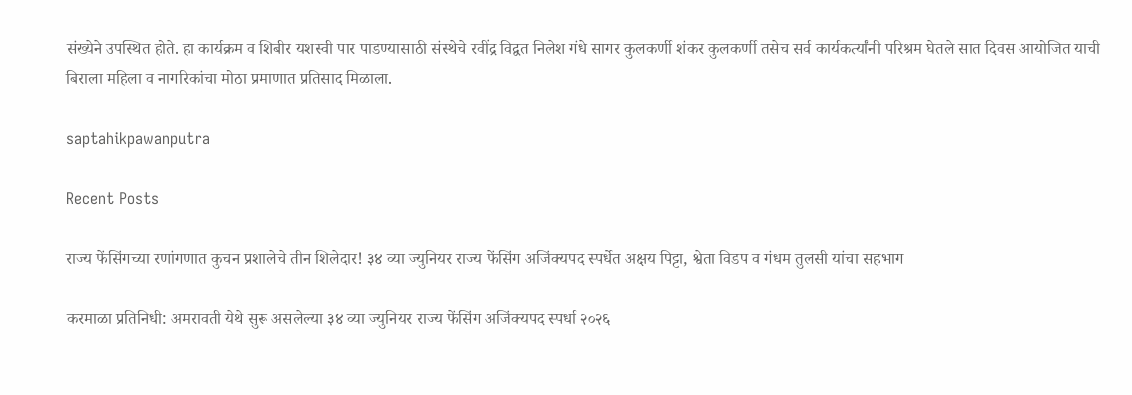संख्येने उपस्थित होते. हा कार्यक्रम व शिबीर यशस्वी पार पाडण्यासाठी संस्थेचे रवींद्र विद्वत निलेश गंधे सागर कुलकर्णी शंकर कुलकर्णी तसेच सर्व कार्यकर्त्यांनी परिश्रम घेतले सात दिवस आयोजित याची बिराला महिला व नागरिकांचा मोठा प्रमाणात प्रतिसाद मिळाला.

saptahikpawanputra

Recent Posts

राज्य फेंसिंगच्या रणांगणात कुचन प्रशालेचे तीन शिलेदार! ३४ व्या ज्युनियर राज्य फेंसिंग अजिंक्यपद स्पर्धेत अक्षय पिट्टा, श्वेता विडप व गंधम तुलसी यांचा सहभाग

करमाळा प्रतिनिधी: अमरावती येथे सुरू असलेल्या ३४ व्या ज्युनियर राज्य फेंसिंग अजिंक्यपद स्पर्धा २०२६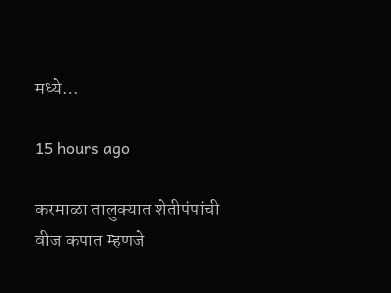मध्ये…

15 hours ago

करमाळा तालुक्यात शेतीपंपांची वीज कपात म्हणजे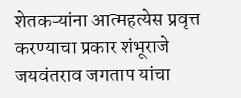शेतकऱ्यांना आत्महत्येस प्रवृत्त करण्याचा प्रकार शंभूराजे जयवंतराव जगताप यांचा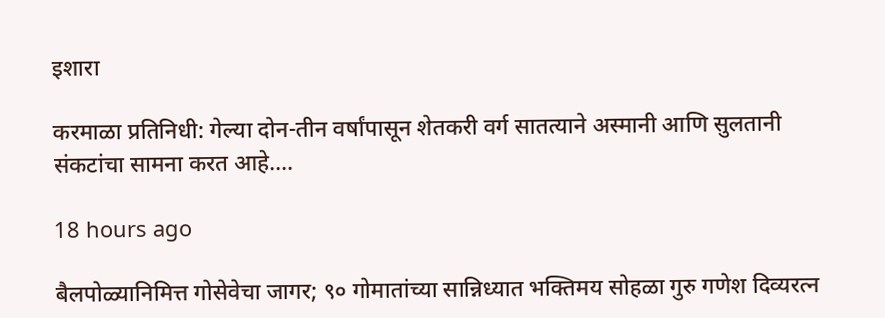इशारा

करमाळा प्रतिनिधी: गेल्या दोन-तीन वर्षांपासून शेतकरी वर्ग सातत्याने अस्मानी आणि सुलतानी संकटांचा सामना करत आहे.…

18 hours ago

बैलपोळ्यानिमित्त गोसेवेचा जागर; ९० गोमातांच्या सान्निध्यात भक्तिमय सोहळा गुरु गणेश दिव्यरत्न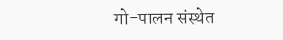गो-पालन संस्थेत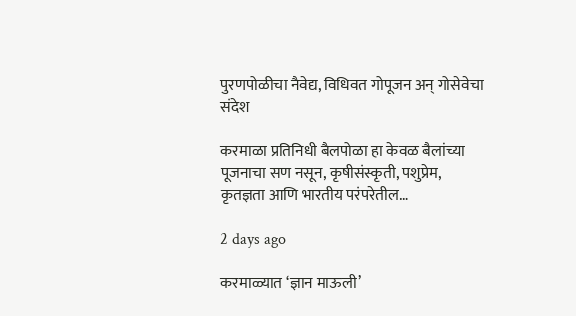पुरणपोळीचा नैवेद्य, विधिवत गोपूजन अन् गोसेवेचा संदेश

करमाळा प्रतिनिधी बैलपोळा हा केवळ बैलांच्या पूजनाचा सण नसून, कृषीसंस्कृती, पशुप्रेम, कृतज्ञता आणि भारतीय परंपरेतील…

2 days ago

करमाळ्यात ‘ज्ञान माऊली’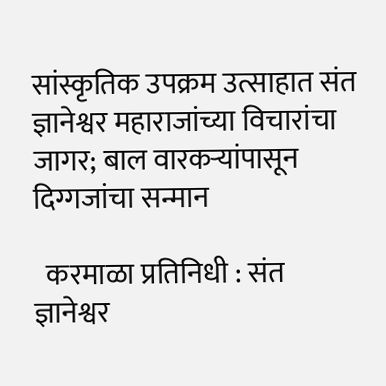सांस्कृतिक उपक्रम उत्साहात संत ज्ञानेश्वर महाराजांच्या विचारांचा जागर; बाल वारकऱ्यांपासून दिग्गजांचा सन्मान

  करमाळा प्रतिनिधी : संत ज्ञानेश्वर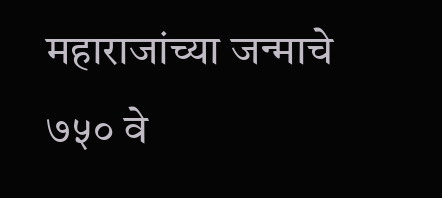महाराजांच्या जन्माचे ७५० वे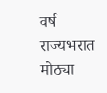वर्ष राज्यभरात मोठ्या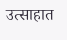उत्साहात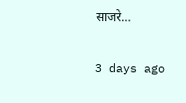साजरे…

3 days ago